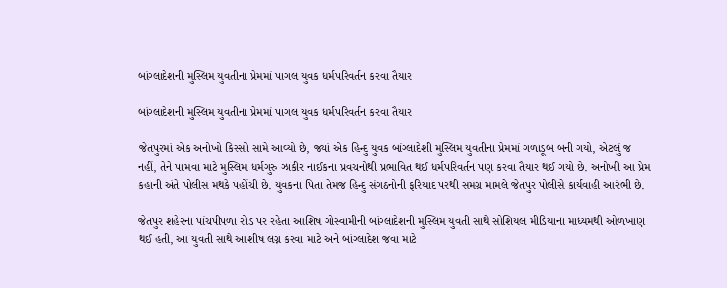બાંગ્લાદેશની મુસ્લિમ યુવતીના પ્રેમમાં પાગલ યુવક ધર્મપરિવર્તન કરવા તૈયાર

બાંગ્લાદેશની મુસ્લિમ યુવતીના પ્રેમમાં પાગલ યુવક ધર્મપરિવર્તન કરવા તૈયાર

જેતપુરમાં એક અનોખો કિસ્સો સામે આવ્યો છે, જ્યાં એક હિન્દુ યુવક બાંગ્લાદેશી મુસ્લિમ યુવતીના પ્રેમમાં ગળાડૂબ બની ગયો, એટલું જ નહીં, તેને પામવા માટે મુસ્લિમ ધર્મગુરુ ઝાકીર નાઈકના પ્રવચનોથી પ્રભાવિત થઈ ધર્મપરિવર્તન પણ કરવા તૈયાર થઈ ગયો છે. અનોખી આ પ્રેમ કહાની અંતે પોલીસ મથકે પહોંચી છે. યુવકના પિતા તેમજ હિન્દુ સંગઠનોની ફરિયાદ પરથી સમગ્ર મામલે જેતપુર પોલીસે કાર્યવાહી આરંભી છે.

જેતપુર શહેરના પાંચપીપળા રોડ પર રહેતા આશિષ ગોસ્વામીની બાંગ્લાદેશની મુસ્લિમ યુવતી સાથે સોશિયલ મીડિયાના માધ્યમથી ઓળખાણ થઈ હતી, આ યુવતી સાથે આશીષ લગ્ન કરવા માટે અને બાંગ્લાદેશ જવા માટે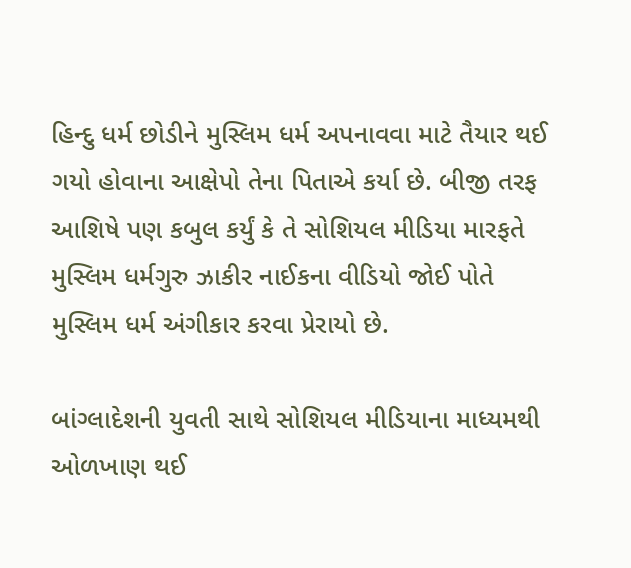હિન્દુ ધર્મ છોડીને મુસ્લિમ ધર્મ અપનાવવા માટે તૈયાર થઈ ગયો હોવાના આક્ષેપો તેના પિતાએ કર્યા છે. બીજી તરફ આશિષે પણ કબુલ કર્યું કે તે સોશિયલ મીડિયા મારફતે મુસ્લિમ ધર્મગુરુ ઝાકીર નાઈકના વીડિયો જોઈ પોતે મુસ્લિમ ધર્મ અંગીકાર કરવા પ્રેરાયો છે.

બાંગ્લાદેશની યુવતી સાથે સોશિયલ મીડિયાના માધ્યમથી ઓળખાણ થઈ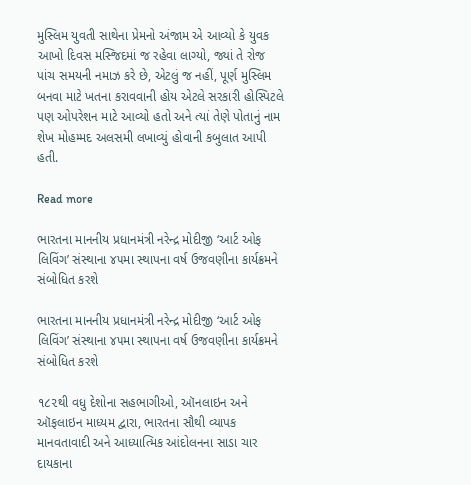મુસ્લિમ યુવતી સાથેના પ્રેમનો અંજામ એ આવ્યો કે યુવક આખો દિવસ મસ્જિદમાં જ રહેવા લાગ્યો, જ્યાં તે રોજ પાંચ સમયની નમાઝ કરે છે, એટલું જ નહીં, પૂર્ણ મુસ્લિમ બનવા માટે ખતના કરાવવાની હોય એટલે સરકારી હોસ્પિટલે પણ ઓપરેશન માટે આવ્યો હતો અને ત્યાં તેણે પોતાનું નામ શેખ મોહમ્મદ અલસમી લખાવ્યું હોવાની કબુલાત આપી હતી.

Read more

ભારતના માનનીય પ્રધાનમંત્રી નરેન્દ્ર મોદીજી ‘આર્ટ ઓફ લિવિંગ’ સંસ્થાના ૪૫મા સ્થાપના વર્ષ ઉજવણીના કાર્યક્રમને સંબોધિત કરશે

ભારતના માનનીય પ્રધાનમંત્રી નરેન્દ્ર મોદીજી ‘આર્ટ ઓફ લિવિંગ’ સંસ્થાના ૪૫મા સ્થાપના વર્ષ ઉજવણીના કાર્યક્રમને સંબોધિત કરશે

૧૮૨થી વધુ દેશોના સહભાગીઓ, ઑનલાઇન અને ઑફલાઇન માધ્યમ દ્વારા, ભારતના સૌથી વ્યાપક માનવતાવાદી અને આધ્યાત્મિક આંદોલનના સાડા ચાર દાયકાના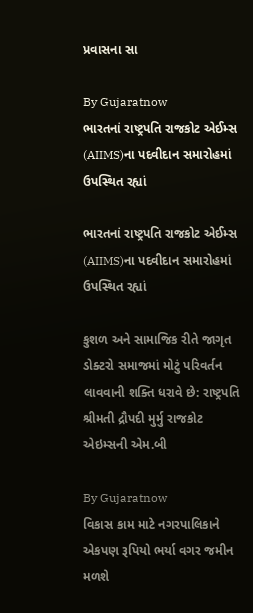પ્રવાસના સા

By Gujaratnow
ભારતનાં રાષ્ટ્રપતિ રાજકોટ એઈમ્સ (AIIMS)ના પદવીદાન સમારોહમાં ઉપસ્થિત રહ્યાં

ભારતનાં રાષ્ટ્રપતિ રાજકોટ એઈમ્સ (AIIMS)ના પદવીદાન સમારોહમાં ઉપસ્થિત રહ્યાં

કુશળ અને સામાજિક રીતે જાગૃત ડોક્ટરો સમાજમાં મોટું પરિવર્તન લાવવાની શક્તિ ધરાવે છે: રાષ્ટ્રપતિ શ્રીમતી દ્રૌપદી મુર્મુ રાજકોટ એઇમ્સની એમ.બી

By Gujaratnow
વિકાસ કામ માટે નગરપાલિકાને એકપણ રૂપિયો ભર્યા વગર જમીન મળશે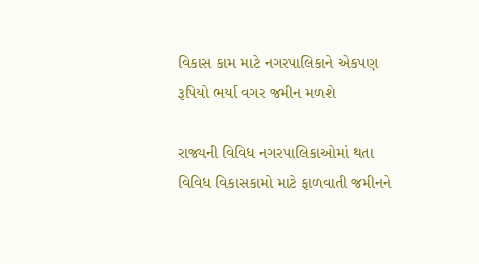વિકાસ કામ માટે નગરપાલિકાને એકપણ રૂપિયો ભર્યા વગર જમીન મળશે

રાજ્યની વિવિધ નગરપાલિકાઓમાં થતા વિવિધ વિકાસકામો માટે ફાળવાતી જમીનને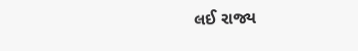લઈ રાજ્ય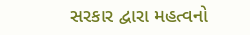સરકાર દ્વારા મહત્વનો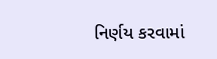નિર્ણય કરવામાં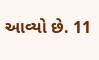આવ્યો છે. 11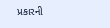પ્રકારની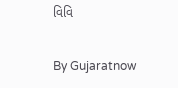વિવિ

By Gujaratnow